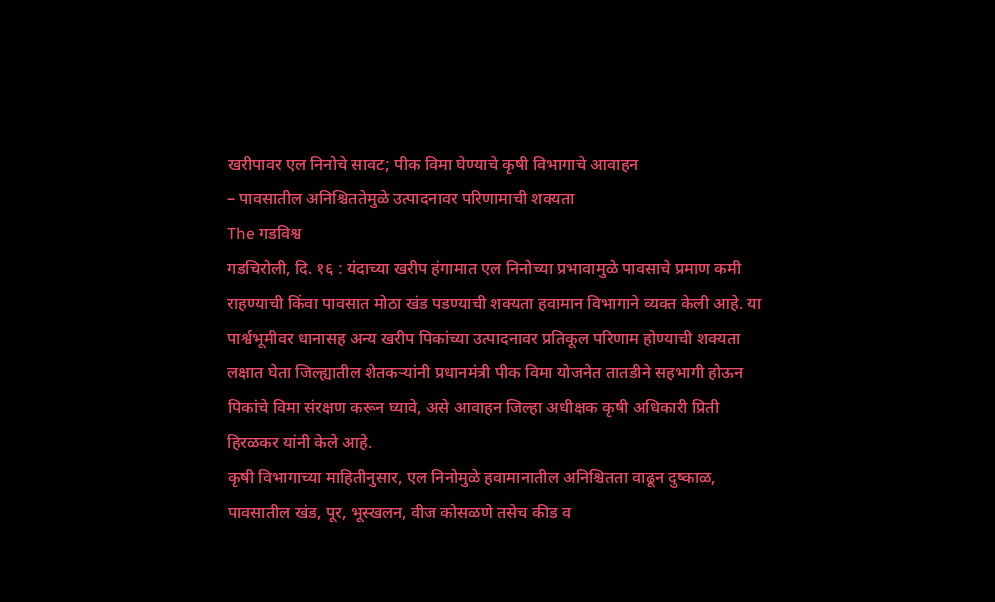खरीपावर एल निनोचे सावट; पीक विमा घेण्याचे कृषी विभागाचे आवाहन
– पावसातील अनिश्चिततेमुळे उत्पादनावर परिणामाची शक्यता
The गडविश्व
गडचिरोली, दि. १६ : यंदाच्या खरीप हंगामात एल निनोच्या प्रभावामुळे पावसाचे प्रमाण कमी राहण्याची किंवा पावसात मोठा खंड पडण्याची शक्यता हवामान विभागाने व्यक्त केली आहे. या पार्श्वभूमीवर धानासह अन्य खरीप पिकांच्या उत्पादनावर प्रतिकूल परिणाम होण्याची शक्यता लक्षात घेता जिल्ह्यातील शेतकऱ्यांनी प्रधानमंत्री पीक विमा योजनेत तातडीने सहभागी होऊन पिकांचे विमा संरक्षण करून घ्यावे, असे आवाहन जिल्हा अधीक्षक कृषी अधिकारी प्रिती हिरळकर यांनी केले आहे.
कृषी विभागाच्या माहितीनुसार, एल निनोमुळे हवामानातील अनिश्चितता वाढून दुष्काळ, पावसातील खंड, पूर, भूस्खलन, वीज कोसळणे तसेच कीड व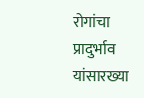रोगांचा प्रादुर्भाव यांसारख्या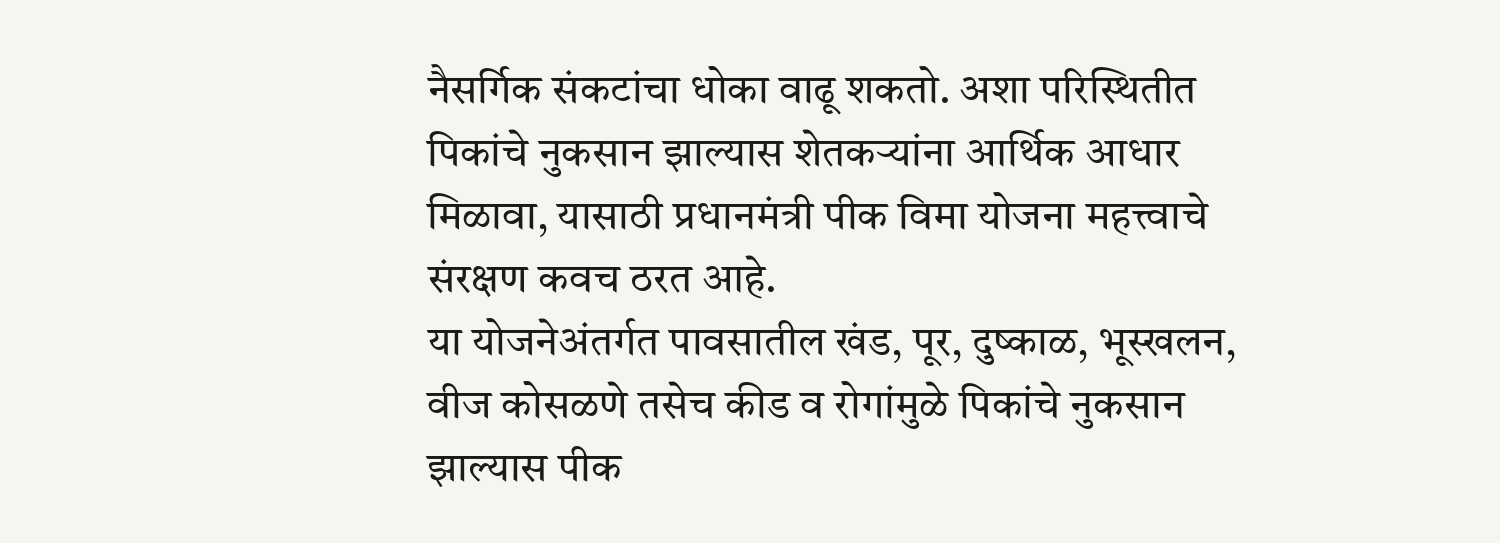नैसर्गिक संकटांचा धोका वाढू शकतो. अशा परिस्थितीत पिकांचे नुकसान झाल्यास शेतकऱ्यांना आर्थिक आधार मिळावा, यासाठी प्रधानमंत्री पीक विमा योजना महत्त्वाचे संरक्षण कवच ठरत आहे.
या योजनेअंतर्गत पावसातील खंड, पूर, दुष्काळ, भूस्खलन, वीज कोसळणे तसेच कीड व रोगांमुळे पिकांचे नुकसान झाल्यास पीक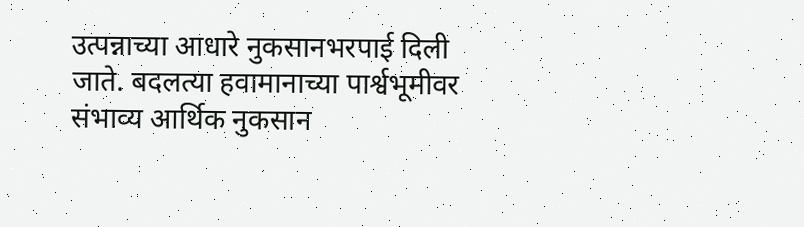उत्पन्नाच्या आधारे नुकसानभरपाई दिली जाते. बदलत्या हवामानाच्या पार्श्वभूमीवर संभाव्य आर्थिक नुकसान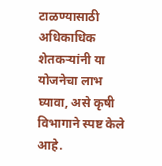टाळण्यासाठी अधिकाधिक शेतकऱ्यांनी या योजनेचा लाभ घ्यावा, असे कृषी विभागाने स्पष्ट केले आहे.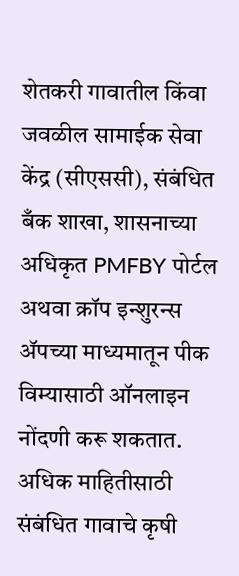शेतकरी गावातील किंवा जवळील सामाईक सेवा केंद्र (सीएससी), संबंधित बँक शाखा, शासनाच्या अधिकृत PMFBY पोर्टल अथवा क्रॉप इन्शुरन्स ॲपच्या माध्यमातून पीक विम्यासाठी ऑनलाइन नोंदणी करू शकतात.
अधिक माहितीसाठी संबंधित गावाचे कृषी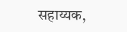सहाय्यक,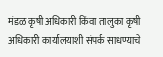मंडळ कृषी अधिकारी किंवा तालुका कृषी अधिकारी कार्यालयाशी संपर्क साधण्याचे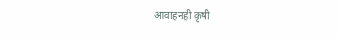आवाहनही कृषी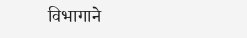विभागाने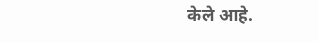केले आहे.